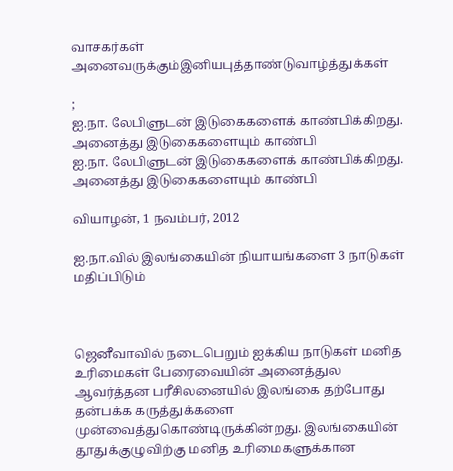வாசகர்கள் அனைவருக்கும்இனியபுத்தாண்டுவாழ்த்துக்கள்

;
ஐ.நா. லேபிளுடன் இடுகைகளைக் காண்பிக்கிறது. அனைத்து இடுகைகளையும் காண்பி
ஐ.நா. லேபிளுடன் இடுகைகளைக் காண்பிக்கிறது. அனைத்து இடுகைகளையும் காண்பி

வியாழன், 1 நவம்பர், 2012

ஐ.நா.வில் இலங்கையின் நியாயங்களை 3 நாடுகள் மதிப்பிடும்



ஜெனீவாவில் நடைபெறும் ஐக்கிய நாடுகள் மனித உரிமைகள் பேரைவையின் அனைத்துல ஆவர்த்தன பரீசிலனையில் இலங்கை தற்போது தன்பக்க கருத்துக்களை முன்வைத்துகொண்டிருக்கின்றது. இலங்கையின் தூதுக்குழுவிற்கு மனித உரிமைகளுக்கான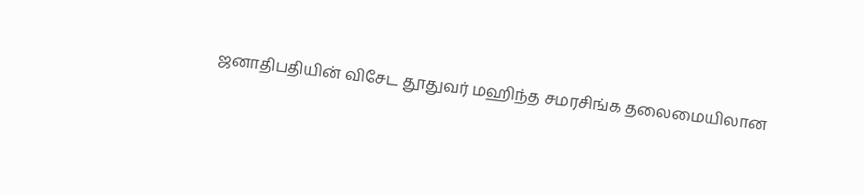ஜனாதிபதியின் விசேட தூதுவர் மஹிந்த சமரசிங்க தலைமையிலான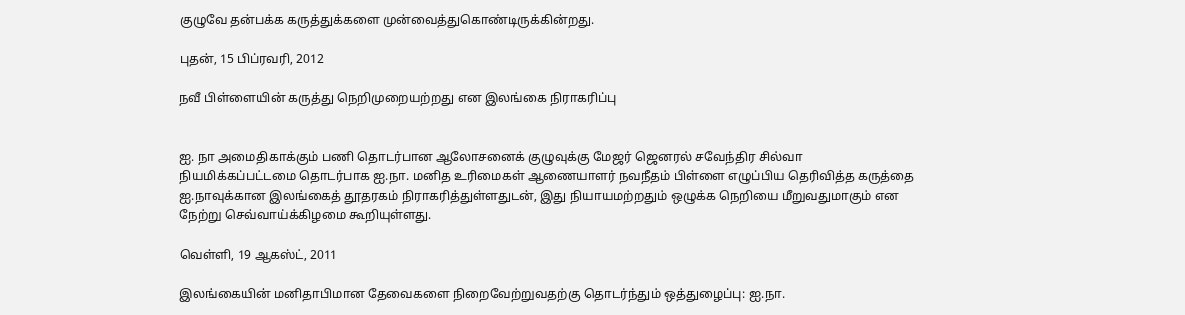குழுவே தன்பக்க கருத்துக்களை முன்வைத்துகொண்டிருக்கின்றது.

புதன், 15 பிப்ரவரி, 2012

நவீ பிள்ளையின் கருத்து நெறிமுறையற்றது என இலங்கை நிராகரிப்பு


ஐ. நா அமைதிகாக்கும் பணி தொடர்பான ஆலோசனைக் குழுவுக்கு மேஜர் ஜெனரல் சவேந்திர சில்வா நியமிக்கப்பட்டமை தொடர்பாக ஐ.நா. மனித உரிமைகள் ஆணையாளர் நவநீதம் பிள்ளை எழுப்பிய தெரிவித்த கருத்தை ஐ.நாவுக்கான இலங்கைத் தூதரகம் நிராகரித்துள்ளதுடன், இது நியாயமற்றதும் ஒழுக்க நெறியை மீறுவதுமாகும் என நேற்று செவ்வாய்க்கிழமை கூறியுள்ளது.

வெள்ளி, 19 ஆகஸ்ட், 2011

இலங்கையின் மனிதாபிமான தேவைகளை நிறைவேற்றுவதற்கு தொடர்ந்தும் ஒத்துழைப்பு: ஐ.நா.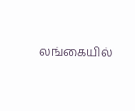லங்கையில்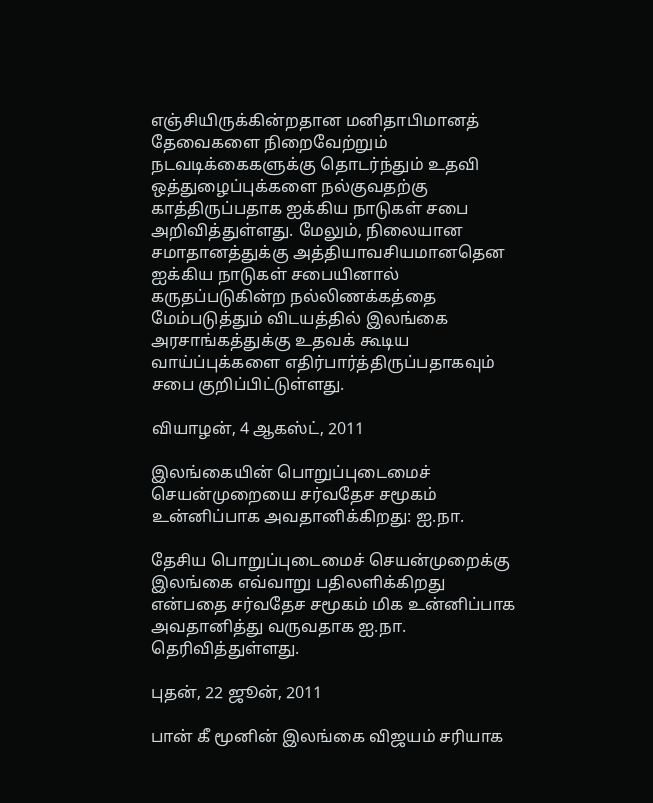எஞ்சியிருக்கின்றதான மனிதாபிமானத் தேவைகளை நிறைவேற்றும் நடவடிக்கைகளுக்கு தொடர்ந்தும் உதவி ஒத்துழைப்புக்களை நல்குவதற்கு காத்திருப்பதாக ஐக்கிய நாடுகள் சபை அறிவித்துள்ளது. மேலும், நிலையான சமாதானத்துக்கு அத்தியாவசியமானதென ஐக்கிய நாடுகள் சபையினால் கருதப்படுகின்ற நல்லிணக்கத்தை மேம்படுத்தும் விடயத்தில் இலங்கை அரசாங்கத்துக்கு உதவக் கூடிய வாய்ப்புக்களை எதிர்பார்த்திருப்பதாகவும் சபை குறிப்பிட்டுள்ளது.

வியாழன், 4 ஆகஸ்ட், 2011

இலங்கையின் பொறுப்புடைமைச் செயன்முறையை சர்வதேச சமூகம் உன்னிப்பாக அவதானிக்கிறது: ஐ.நா.

தேசிய பொறுப்புடைமைச் செயன்முறைக்கு இலங்கை எவ்வாறு பதிலளிக்கிறது என்பதை சர்வதேச சமூகம் மிக உன்னிப்பாக அவதானித்து வருவதாக ஐ.நா. தெரிவித்துள்ளது.

புதன், 22 ஜூன், 2011

பான் கீ மூனின் இலங்கை விஜயம் சரியாக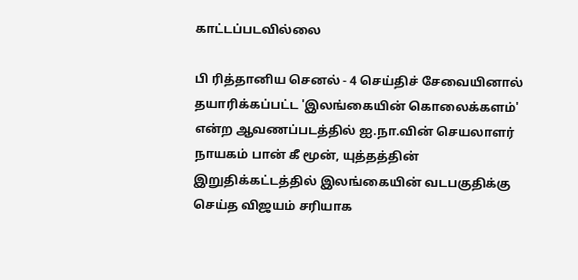காட்டப்படவில்லை

பி ரித்தானிய செனல் - 4 செய்திச் சேவையினால் தயாரிக்கப்பட்ட 'இலங்கையின் கொலைக்களம்' என்ற ஆவணப்படத்தில் ஐ.நா.வின் செயலாளர் நாயகம் பான் கீ மூன், யுத்தத்தின் இறுதிக்கட்டத்தில் இலங்கையின் வடபகுதிக்கு செய்த விஜயம் சரியாக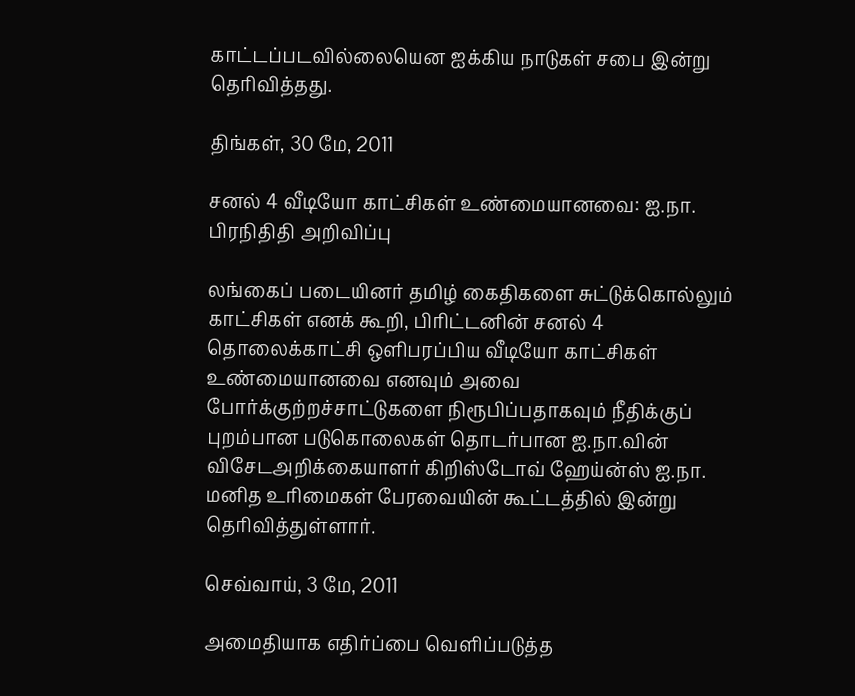காட்டப்படவில்லையென ஐக்கிய நாடுகள் சபை இன்று தெரிவித்தது.

திங்கள், 30 மே, 2011

சனல் 4 வீடியோ காட்சிகள் உண்மையானவை: ஐ.நா. பிரநிதிதி அறிவிப்பு

லங்கைப் படையினர் தமிழ் கைதிகளை சுட்டுக்கொல்லும் காட்சிகள் எனக் கூறி, பிரிட்டனின் சனல் 4 தொலைக்காட்சி ஒளிபரப்பிய வீடியோ காட்சிகள் உண்மையானவை எனவும் அவை போர்க்குற்றச்சாட்டுகளை நிரூபிப்பதாகவும் நீதிக்குப் புறம்பான படுகொலைகள் தொடர்பான ஐ.நா.வின் விசேடஅறிக்கையாளர் கிறிஸ்டோவ் ஹேய்ன்ஸ் ஐ.நா. மனித உரிமைகள் பேரவையின் கூட்டத்தில் இன்று தெரிவித்துள்ளார்.

செவ்வாய், 3 மே, 2011

அமைதியாக எதிர்ப்பை வெளிப்படுத்த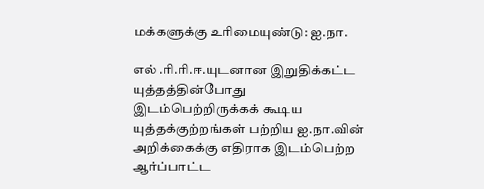மக்களுக்கு உரிமையுண்டு: ஐ.நா.

எல் .ரி.ரி.ஈ.யுடனான இறுதிக்கட்ட யுத்தத்தின்போது இடம்பெற்றிருக்கக் கூடிய யுத்தக்குற்றங்கள் பற்றிய ஐ.நா.வின் அறிக்கைக்கு எதிராக இடம்பெற்ற ஆர்ப்பாட்ட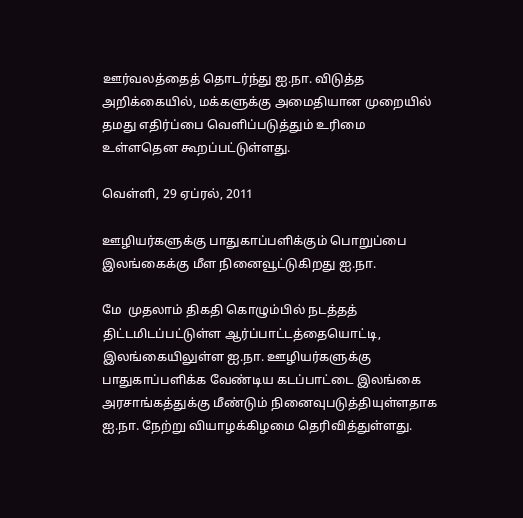ஊர்வலத்தைத் தொடர்ந்து ஐ.நா. விடுத்த அறிக்கையில், மக்களுக்கு அமைதியான முறையில் தமது எதிர்ப்பை வெளிப்படுத்தும் உரிமை உள்ளதென கூறப்பட்டுள்ளது.

வெள்ளி, 29 ஏப்ரல், 2011

ஊழியர்களுக்கு பாதுகாப்பளிக்கும் பொறுப்பை இலங்கைக்கு மீள நினைவூட்டுகிறது ஐ.நா.

மே  முதலாம் திகதி கொழும்பில் நடத்தத் திட்டமிடப்பட்டுள்ள ஆர்ப்பாட்டத்தையொட்டி, இலங்கையிலுள்ள ஐ.நா. ஊழியர்களுக்கு பாதுகாப்பளிக்க வேண்டிய கடப்பாட்டை இலங்கை அரசாங்கத்துக்கு மீண்டும் நினைவுபடுத்தியுள்ளதாக ஐ.நா. நேற்று வியாழக்கிழமை தெரிவித்துள்ளது.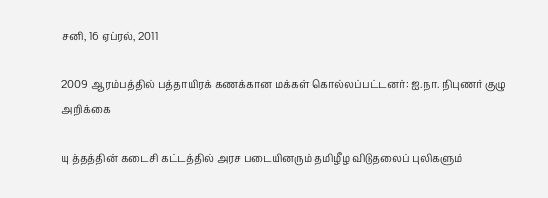சனி, 16 ஏப்ரல், 2011

2009 ஆரம்பத்தில் பத்தாயிரக் கணக்கான மக்கள் கொல்லப்பட்டனர்: ஐ.நா. நிபுணர் குழு அறிக்கை

யு த்தத்தின் கடைசி கட்டத்தில் அரச படையினரும் தமிழீழ விடுதலைப் புலிகளும்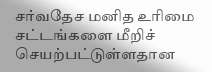சர்வதேச மனித உரிமை சட்டங்களை மீறிச் செயற்பட்டுள்ளதான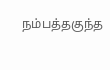நம்பத்தகுந்த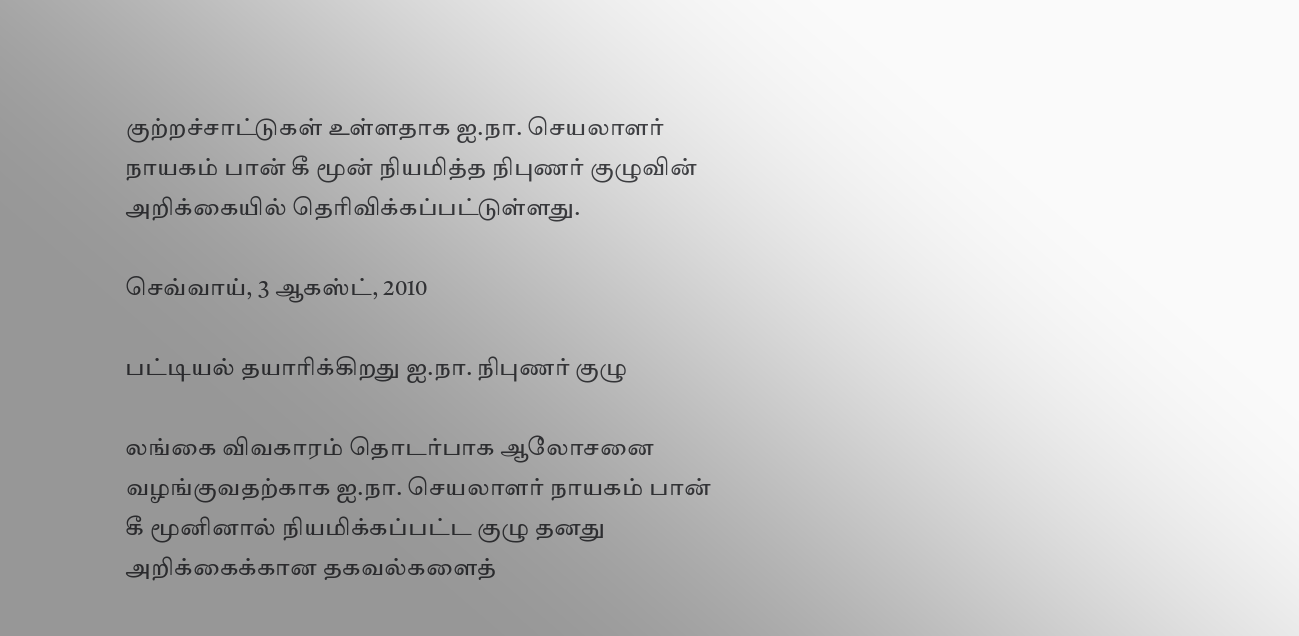குற்றச்சாட்டுகள் உள்ளதாக ஐ.நா. செயலாளர் நாயகம் பான் கீ மூன் நியமித்த நிபுணர் குழுவின் அறிக்கையில் தெரிவிக்கப்பட்டுள்ளது.

செவ்வாய், 3 ஆகஸ்ட், 2010

பட்டியல் தயாரிக்கிறது ஐ.நா. நிபுணர் குழு

லங்கை விவகாரம் தொடர்பாக ஆலோசனை வழங்குவதற்காக ஐ.நா. செயலாளர் நாயகம் பான் கீ மூனினால் நியமிக்கப்பட்ட குழு தனது அறிக்கைக்கான தகவல்களைத்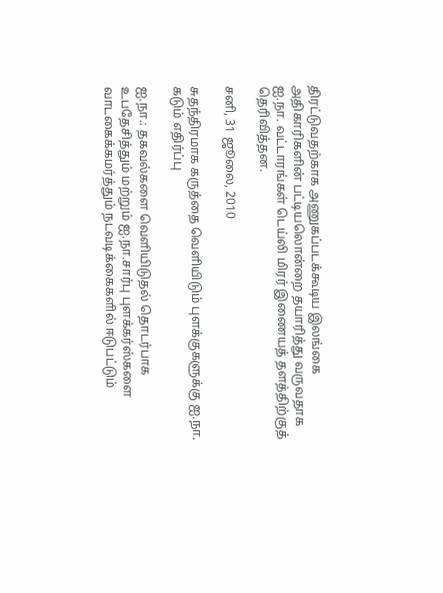திரட்டுவதற்காக அணுகப்படக்கூடிய இலங்கை அதிகாரிகளின் பட்டியலொன்றை தயாரித்து வருவதாக ஐ.நா. வட்டாரங்கள் டெய்லி மிரர் இணையத் தளத்திற்குத் தெரிவித்தன.

சனி, 31 ஜூலை, 2010

சுதந்திரமாக கருத்தை வெளியிடும் புளக்குகளுக்கு ஐ.நா. கடும் எதிர்ப்பு

ஐ.நா.: தகவல்களை வெளியிடுதல் தொடர்பாக உபதேசித்தும் மற்றும் ஐ.நா.சார்பு புளக்கர்ஸ்களை வாடகைக்கமர்த்தும் நடவடிக்கைகளில் ஈடுபட்டும்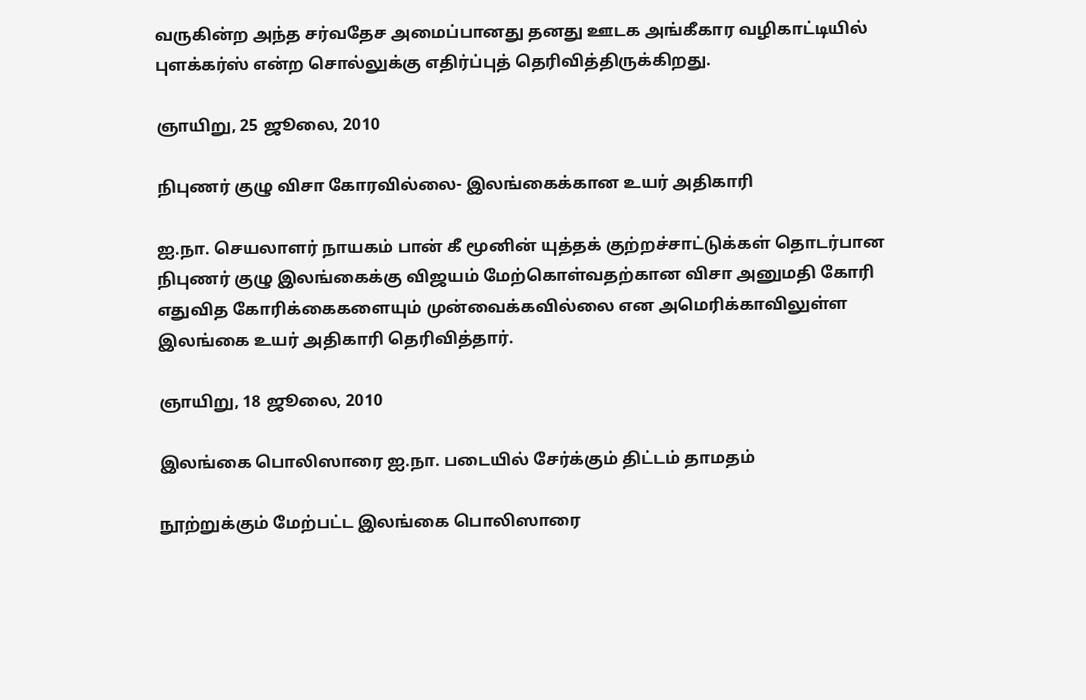வருகின்ற அந்த சர்வதேச அமைப்பானது தனது ஊடக அங்கீகார வழிகாட்டியில் புளக்கர்ஸ் என்ற சொல்லுக்கு எதிர்ப்புத் தெரிவித்திருக்கிறது.

ஞாயிறு, 25 ஜூலை, 2010

நிபுணர் குழு விசா கோரவில்லை- இலங்கைக்கான உயர் அதிகாரி

ஐ.நா. செயலாளர் நாயகம் பான் கீ மூனின் யுத்தக் குற்றச்சாட்டுக்கள் தொடர்பான நிபுணர் குழு இலங்கைக்கு விஜயம் மேற்கொள்வதற்கான விசா அனுமதி கோரி எதுவித கோரிக்கைகளையும் முன்வைக்கவில்லை என அமெரிக்காவிலுள்ள இலங்கை உயர் அதிகாரி தெரிவித்தார்.

ஞாயிறு, 18 ஜூலை, 2010

இலங்கை பொலிஸாரை ஐ.நா. படையில் சேர்க்கும் திட்டம் தாமதம்

நூற்றுக்கும் மேற்பட்ட இலங்கை பொலிஸாரை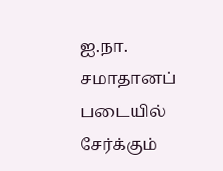ஐ.நா. சமாதானப் படையில் சேர்க்கும்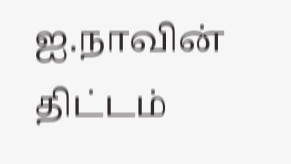ஐ.நாவின் திட்டம்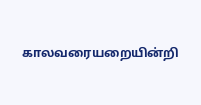காலவரையறையின்றி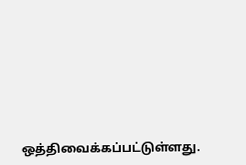ஒத்திவைக்கப்பட்டுள்ளது.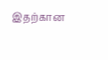இதற்கான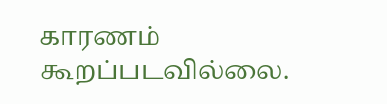காரணம் கூறப்படவில்லை.